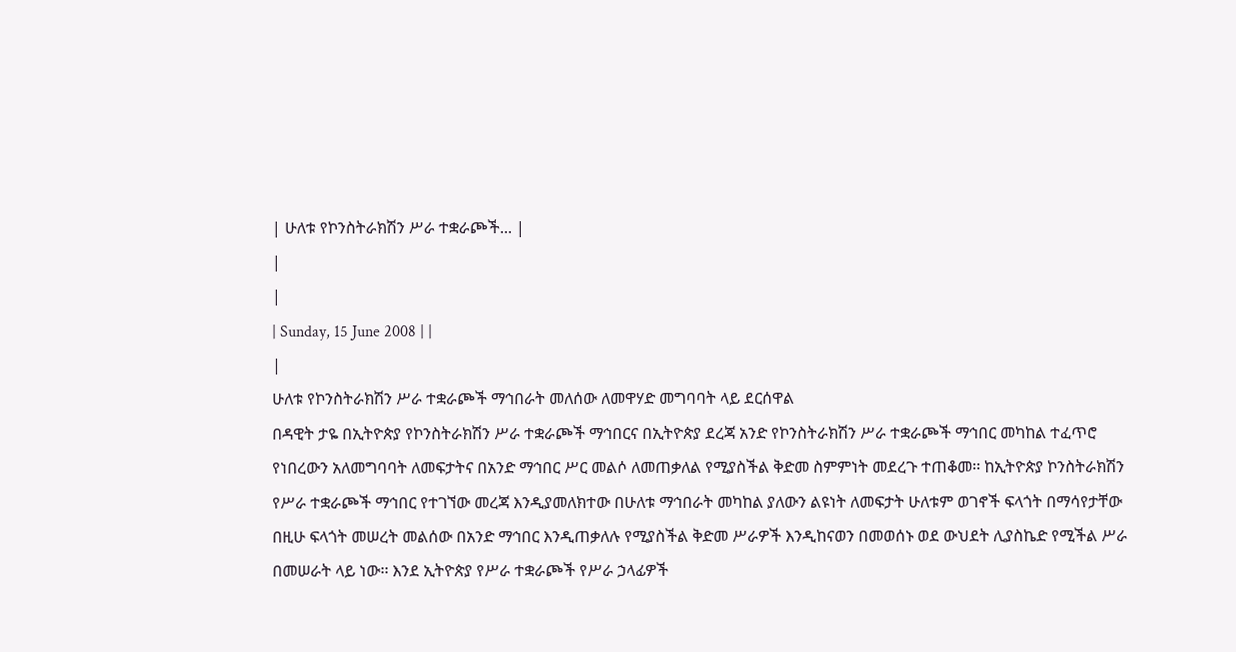| ሁለቱ የኮንስትራክሽን ሥራ ተቋራጮች... |
|
|
| Sunday, 15 June 2008 | |
|
ሁለቱ የኮንስትራክሽን ሥራ ተቋራጮች ማኅበራት መለሰው ለመዋሃድ መግባባት ላይ ደርሰዋል
በዳዊት ታዬ በኢትዮጵያ የኮንስትራክሽን ሥራ ተቋራጮች ማኅበርና በኢትዮጵያ ደረጃ አንድ የኮንስትራክሽን ሥራ ተቋራጮች ማኅበር መካከል ተፈጥሮ የነበረውን አለመግባባት ለመፍታትና በአንድ ማኅበር ሥር መልሶ ለመጠቃለል የሚያስችል ቅድመ ስምምነት መደረጉ ተጠቆመ፡፡ ከኢትዮጵያ ኮንስትራክሽን የሥራ ተቋራጮች ማኅበር የተገኘው መረጃ እንዲያመለክተው በሁለቱ ማኅበራት መካከል ያለውን ልዩነት ለመፍታት ሁለቱም ወገኖች ፍላጎት በማሳየታቸው በዚሁ ፍላጎት መሠረት መልሰው በአንድ ማኅበር እንዲጠቃለሉ የሚያስችል ቅድመ ሥራዎች እንዲከናወን በመወሰኑ ወደ ውህደት ሊያስኬድ የሚችል ሥራ በመሠራት ላይ ነው፡፡ እንደ ኢትዮጵያ የሥራ ተቋራጮች የሥራ ኃላፊዎች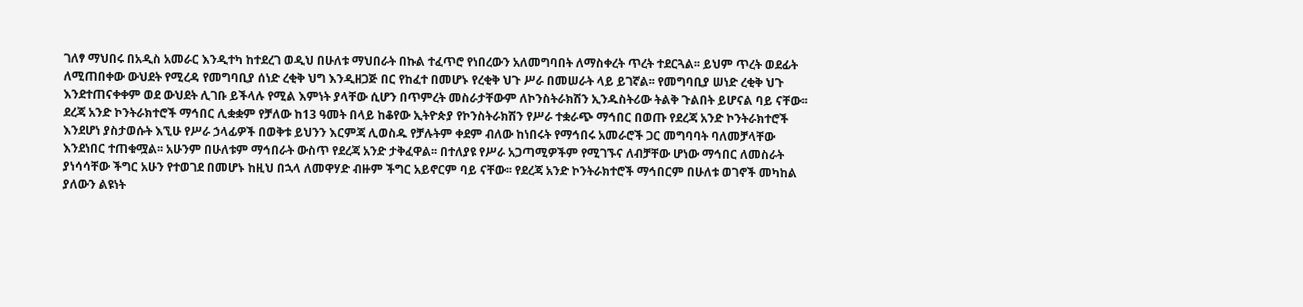ገለፃ ማህበሩ በአዲስ አመራር እንዲተካ ከተደረገ ወዲህ በሁለቱ ማህበራት በኩል ተፈጥሮ የነበረውን አለመግባበት ለማስቀረት ጥረት ተደርጓል፡፡ ይህም ጥረት ወደፊት ለሚጠበቀው ውህደት የሚረዳ የመግባቢያ ሰነድ ረቂቅ ህግ እንዲዘጋጅ በር የከፈተ በመሆኑ የረቂቅ ህጉ ሥራ በመሠራት ላይ ይገኛል፡፡ የመግባቢያ ሠነድ ረቂቅ ህጉ እንደተጠናቀቀም ወደ ውህደት ሊገቡ ይችላሉ የሚል እምነት ያላቸው ሲሆን በጥምረት መስራታቸውም ለኮንስትራክሽን ኢንዱስትሪው ትልቅ ጉልበት ይሆናል ባይ ናቸው፡፡ ደረጃ አንድ ኮንትራክተሮች ማኅበር ሊቋቋም የቻለው ከ13 ዓመት በላይ ከቆየው ኢትዮጵያ የኮንስትራክሽን የሥራ ተቋራጭ ማኅበር በወጡ የደረጃ አንድ ኮንትራክተሮች እንደሆነ ያስታወሱት እኚሁ የሥራ ኃላፊዎች በወቅቱ ይህንን እርምጃ ሊወስዱ የቻሉትም ቀደም ብለው ከነበሩት የማኅበሩ አመራሮች ጋር መግባባት ባለመቻላቸው እንደነበር ተጠቁሟል፡፡ አሁንም በሁለቱም ማኅበራት ውስጥ የደረጃ አንድ ታቅፈዋል፡፡ በተለያዩ የሥራ አጋጣሚዎችም የሚገኙና ለብቻቸው ሆነው ማኅበር ለመስራት ያነሳሳቸው ችግር አሁን የተወገደ በመሆኑ ከዚህ በኋላ ለመዋሃድ ብዙም ችግር አይኖርም ባይ ናቸው፡፡ የደረጃ አንድ ኮንትራክተሮች ማኅበርም በሁለቱ ወገኖች መካከል ያለውን ልዩነት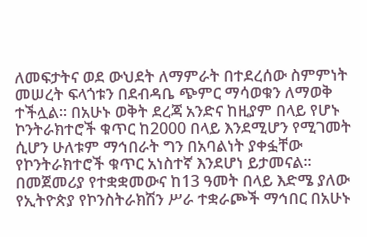ለመፍታትና ወደ ውህደት ለማምራት በተደረሰው ስምምነት መሠረት ፍላጎቱን በደብዳቤ ጭምር ማሳወቁን ለማወቅ ተችሏል፡፡ በአሁኑ ወቅት ደረጃ አንድና ከዚያም በላይ የሆኑ ኮንትራክተሮች ቁጥር ከ2000 በላይ እንደሚሆን የሚገመት ሲሆን ሁለቱም ማኅበራት ግን በአባልነት ያቀፏቸው የኮንትራክተሮች ቁጥር አነስተኛ እንደሆነ ይታመናል፡፡ በመጀመሪያ የተቋቋመውና ከ13 ዓመት በላይ እድሜ ያለው የኢትዮጵያ የኮንስትራክሽን ሥራ ተቋራጮች ማኅበር በአሁኑ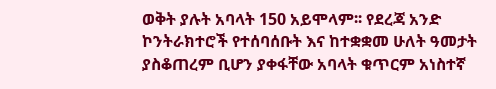ወቅት ያሉት አባላት 150 አይሞላም፡፡ የደረጃ አንድ ኮንትራክተሮች የተሰባሰቡት እና ከተቋቋመ ሁለት ዓመታት ያስቆጠረም ቢሆን ያቀፋቸው አባላት ቁጥርም አነስተኛ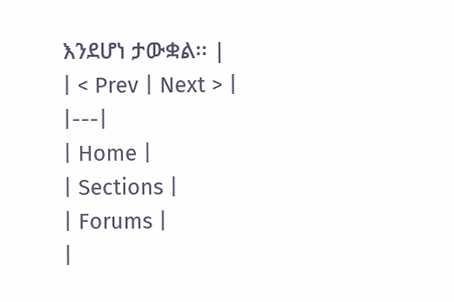እንደሆነ ታውቋል፡፡ |
| < Prev | Next > |
|---|
| Home |
| Sections |
| Forums |
|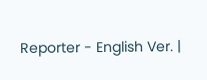Reporter - English Ver. |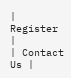| Register |
| Contact Us |